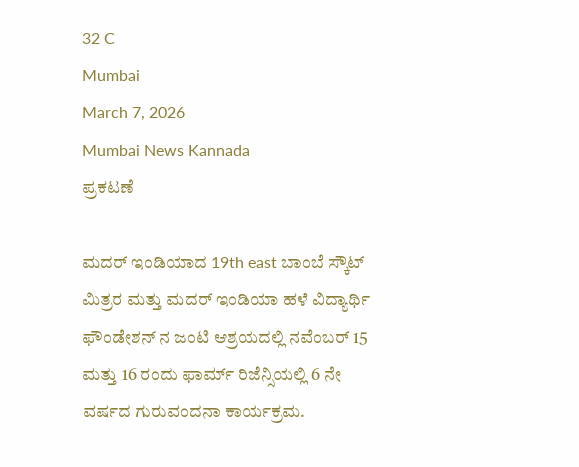32 C
Mumbai
March 7, 2026
Mumbai News Kannada
ಪ್ರಕಟಣೆ

ಮದರ್ ಇಂಡಿಯಾದ 19th east ಬಾಂಬೆ ಸ್ಕೌಟ್ ಮಿತ್ರರ ಮತ್ತು ಮದರ್ ಇಂಡಿಯಾ ಹಳೆ ವಿದ್ಯಾರ್ಥಿ ಫೌಂಡೇಶನ್ ನ ಜಂಟಿ ಆಶ್ರಯದಲ್ಲಿ ನವೆಂಬರ್ 15 ಮತ್ತು 16 ರಂದು ಫಾರ್ಮ್ ರಿಜೆನ್ಸಿಯಲ್ಲಿ 6 ನೇ ವರ್ಷದ ಗುರುವಂದನಾ ಕಾರ್ಯಕ್ರಮ.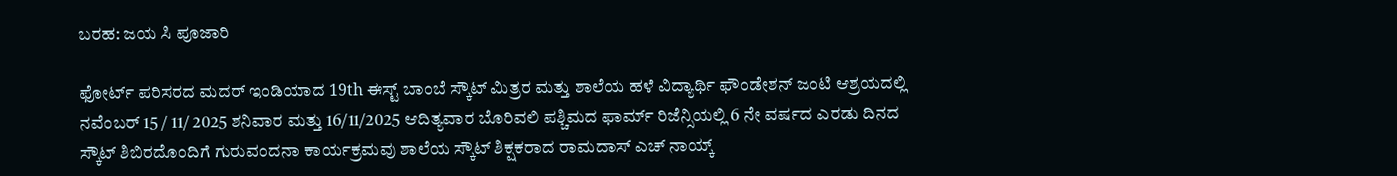ಬರಹ: ಜಯ ಸಿ ಪೂಜಾರಿ

ಫೋರ್ಟ್ ಪರಿಸರದ ಮದರ್ ಇಂಡಿಯಾದ 19th ಈಸ್ಟ್ ಬಾಂಬೆ ಸ್ಕೌಟ್ ಮಿತ್ರರ ಮತ್ತು ಶಾಲೆಯ ಹಳೆ ವಿದ್ಯಾರ್ಥಿ ಫೌಂಡೇಶನ್ ಜಂಟಿ ಆಶ್ರಯದಲ್ಲಿ ನವೆಂಬರ್ 15 / 11/ 2025 ಶನಿವಾರ ಮತ್ತು 16/11/2025 ಆದಿತ್ಯವಾರ ಬೊರಿವಲಿ ಪಶ್ಚಿಮದ ಫಾರ್ಮ್ ರಿಜೆನ್ಸಿಯಲ್ಲಿ 6 ನೇ ವರ್ಷದ ಎರಡು ದಿನದ ಸ್ಕೌಟ್ ಶಿಬಿರದೊಂದಿಗೆ ಗುರುವಂದನಾ ಕಾರ್ಯಕ್ರಮವು ಶಾಲೆಯ ಸ್ಕೌಟ್ ಶಿಕ್ಷಕರಾದ ರಾಮದಾಸ್ ಎಚ್ ನಾಯ್ಕ್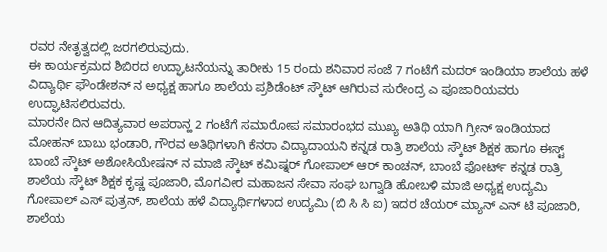ರವರ ನೇತೃತ್ವದಲ್ಲಿ ಜರಗಲಿರುವುದು.
ಈ ಕಾರ್ಯಕ್ರಮದ ಶಿಬಿರದ ಉದ್ಘಾಟನೆಯನ್ನು ತಾರೀಕು 15 ರಂದು ಶನಿವಾರ ಸಂಜೆ 7 ಗಂಟೆಗೆ ಮದರ್ ಇಂಡಿಯಾ ಶಾಲೆಯ ಹಳೆ ವಿದ್ಯಾರ್ಥಿ ಫೌಂಡೇಶನ್ ನ ಅಧ್ಯಕ್ಷ ಹಾಗೂ ಶಾಲೆಯ ಪ್ರಶಿಡೆಂಟ್ ಸ್ಕೌಟ್ ಆಗಿರುವ ಸುರೇಂದ್ರ ಎ ಪೂಜಾರಿಯವರು ಉದ್ಘಾಟಿಸಲಿರುವರು.
ಮಾರನೇ ದಿನ ಆದಿತ್ಯವಾರ ಅಪರಾನ್ಹ 2 ಗಂಟೆಗೆ ಸಮಾರೋಪ ಸಮಾರಂಭದ ಮುಖ್ಯ ಅತಿಥಿ ಯಾಗಿ ಗ್ರೀನ್ ಇಂಡಿಯಾದ ಮೋಹನ್ ಬಾಬು ಭಂಡಾರಿ, ಗೌರವ ಅತಿಥಿಗಳಾಗಿ ಕೆನರಾ ವಿದ್ಯಾದಾಯನಿ ಕನ್ನಡ ರಾತ್ರಿ ಶಾಲೆಯ ಸ್ಕೌಟ್ ಶಿಕ್ಷಕ ಹಾಗೂ ಈಸ್ಟ್ ಬಾಂಬೆ ಸ್ಕೌಟ್ ಅಶೋಸಿಯೇಷನ್ ನ ಮಾಜಿ ಸ್ಕೌಟ್ ಕಮಿಷ್ನರ್ ಗೋಪಾಲ್ ಆರ್ ಕಾಂಚನ್, ಬಾಂಬೆ ಫೋರ್ಟ್ ಕನ್ನಡ ರಾತ್ರಿ ಶಾಲೆಯ ಸ್ಕೌಟ್ ಶಿಕ್ಷಕ ಕೃಷ್ಣ ಪೂಜಾರಿ, ಮೊಗವೀರ ಮಹಾಜನ ಸೇವಾ ಸಂಘ ಬಗ್ವಾಡಿ ಹೋಬಳಿ ಮಾಜಿ ಅಧ್ಯಕ್ಷ ಉದ್ಯಮಿ ಗೋಪಾಲ್ ಎಸ್ ಪುತ್ರನ್, ಶಾಲೆಯ ಹಳೆ ವಿದ್ಯಾರ್ಥಿಗಳಾದ ಉದ್ಯಮಿ (ಬಿ ಸಿ ಸಿ ಐ) ಇದರ ಚೆಯರ್ ಮ್ಯಾನ್ ಎನ್ ಟಿ ಪೂಜಾರಿ, ಶಾಲೆಯ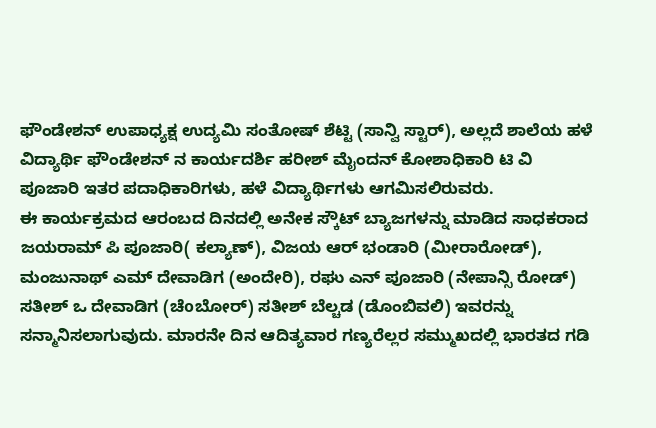ಫೌಂಡೇಶನ್ ಉಪಾಧ್ಯಕ್ಷ ಉದ್ಯಮಿ ಸಂತೋಷ್ ಶೆಟ್ಟಿ (ಸಾನ್ವಿ ಸ್ಟಾರ್), ಅಲ್ಲದೆ ಶಾಲೆಯ ಹಳೆ ವಿದ್ಯಾರ್ಥಿ ಫೌಂಡೇಶನ್ ನ ಕಾರ್ಯದರ್ಶಿ ಹರೀಶ್ ಮೈಂದನ್ ಕೋಶಾಧಿಕಾರಿ ಟಿ ವಿ ಪೂಜಾರಿ ಇತರ ಪದಾಧಿಕಾರಿಗಳು, ಹಳೆ ವಿದ್ಯಾರ್ಥಿಗಳು ಆಗಮಿಸಲಿರುವರು.
ಈ ಕಾರ್ಯಕ್ರಮದ ಆರಂಬದ ದಿನದಲ್ಲಿ ಅನೇಕ ಸ್ಕೌಟ್ ಬ್ಯಾಜಗಳನ್ನು ಮಾಡಿದ ಸಾಧಕರಾದ ಜಯರಾಮ್ ಪಿ ಪೂಜಾರಿ( ಕಲ್ಯಾಣ್), ವಿಜಯ ಆರ್ ಭಂಡಾರಿ (ಮೀರಾರೋಡ್), ಮಂಜುನಾಥ್ ಎಮ್ ದೇವಾಡಿಗ (ಅಂದೇರಿ), ರಘು ಎನ್ ಪೂಜಾರಿ (ನೇಪಾನ್ಸಿ ರೋಡ್) ಸತೀಶ್ ಒ ದೇವಾಡಿಗ (ಚೆoಬೋರ್) ಸತೀಶ್ ಬೆಲ್ಚಡ (ಡೊಂಬಿವಲಿ) ಇವರನ್ನು ಸನ್ಮಾನಿಸಲಾಗುವುದು. ಮಾರನೇ ದಿನ ಆದಿತ್ಯವಾರ ಗಣ್ಯರೆಲ್ಲರ ಸಮ್ಮುಖದಲ್ಲಿ ಭಾರತದ ಗಡಿ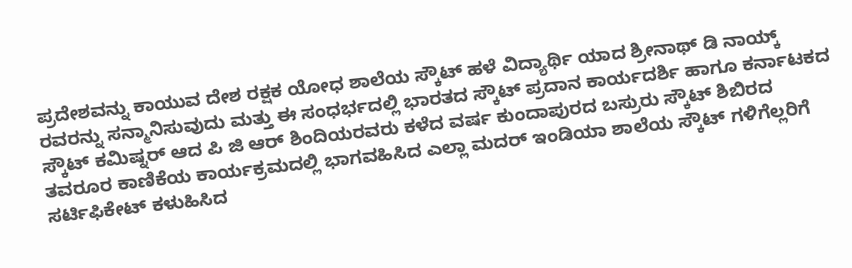ಪ್ರದೇಶವನ್ನು ಕಾಯುವ ದೇಶ ರಕ್ಷಕ ಯೋಧ ಶಾಲೆಯ ಸ್ಕೌಟ್ ಹಳೆ ವಿದ್ಯಾರ್ಥಿ ಯಾದ ಶ್ರೀನಾಥ್ ಡಿ ನಾಯ್ಕ್ ರವರನ್ನು ಸನ್ಮಾನಿಸುವುದು ಮತ್ತು ಈ ಸಂಧರ್ಭದಲ್ಲಿ ಭಾರತದ ಸ್ಕೌಟ್ ಪ್ರದಾನ ಕಾರ್ಯದರ್ಶಿ ಹಾಗೂ ಕರ್ನಾಟಕದ ಸ್ಕೌಟ್ ಕಮಿಷ್ನರ್ ಆದ ಪಿ ಜಿ ಆರ್ ಶಿಂದಿಯರವರು ಕಳೆದ ವರ್ಷ ಕುಂದಾಪುರದ ಬಸ್ರುರು ಸ್ಕೌಟ್ ಶಿಬಿರದ ತವರೂರ ಕಾಣಿಕೆಯ ಕಾರ್ಯಕ್ರಮದಲ್ಲಿ ಭಾಗವಹಿಸಿದ ಎಲ್ಲಾ ಮದರ್ ಇಂಡಿಯಾ ಶಾಲೆಯ ಸ್ಕೌಟ್ ಗಳಿಗೆಲ್ಲರಿಗೆ ಸರ್ಟಿಫಿಕೇಟ್ ಕಳುಹಿಸಿದ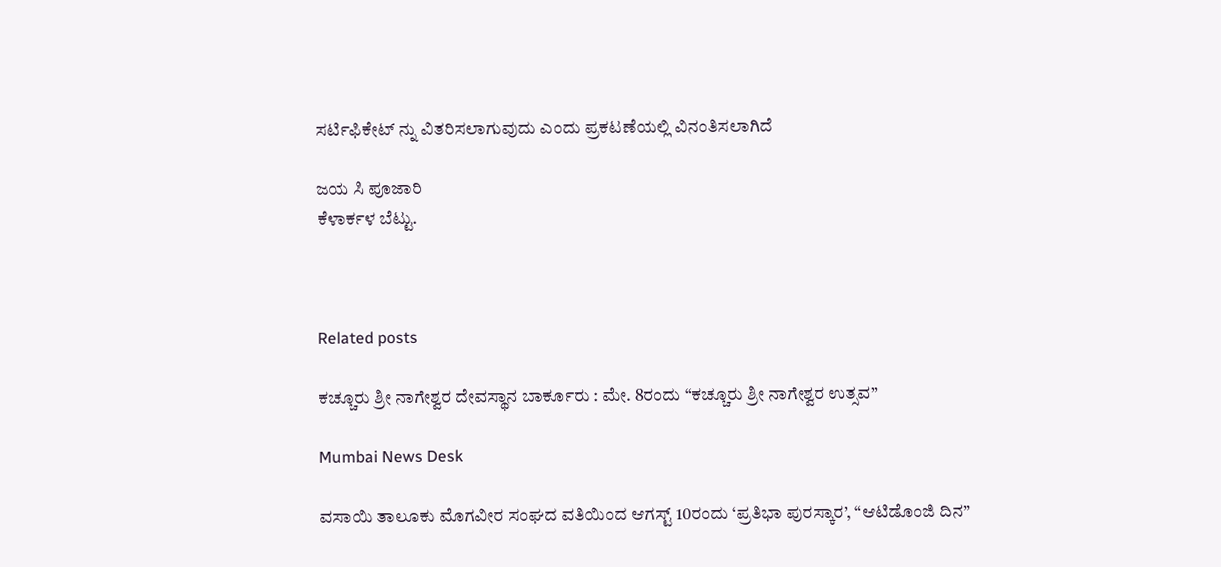ಸರ್ಟಿಫಿಕೇಟ್ ನ್ನು ವಿತರಿಸಲಾಗುವುದು ಎಂದು ಪ್ರಕಟಣೆಯಲ್ಲಿ ವಿನಂತಿಸಲಾಗಿದೆ

ಜಯ ಸಿ ಪೂಜಾರಿ
ಕೆಳಾರ್ಕಳ ಬೆಟ್ಟು.



Related posts

ಕಚ್ಚೂರು ಶ್ರೀ ನಾಗೇಶ್ವರ ದೇವಸ್ಥಾನ ಬಾರ್ಕೂರು : ಮೇ. 8ರಂದು “ಕಚ್ಚೂರು ಶ್ರೀ ನಾಗೇಶ್ವರ ಉತ್ಸವ”

Mumbai News Desk

ವಸಾಯಿ ತಾಲೂಕು ಮೊಗವೀರ ಸಂಘದ ವತಿಯಿಂದ ಆಗಸ್ಟ್ 10ರಂದು ‘ಪ್ರತಿಭಾ ಪುರಸ್ಕಾರ’, “ಆಟಿಡೊಂಜಿ ದಿನ”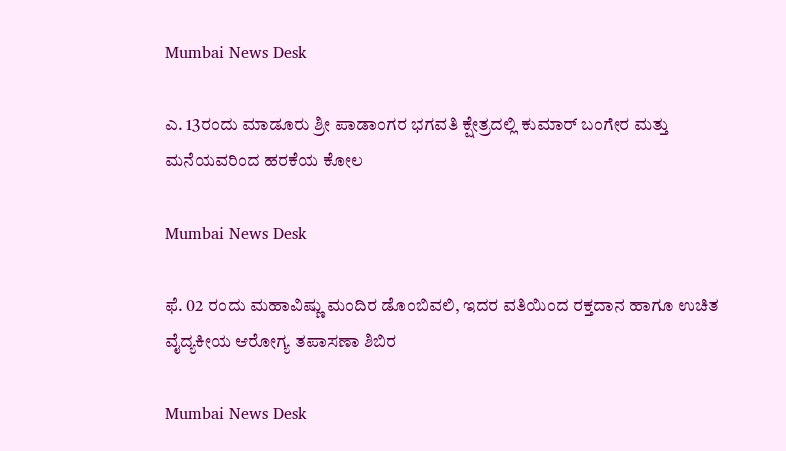Mumbai News Desk

ಎ. 13ರಂದು ಮಾಡೂರು ಶ್ರೀ ಪಾಡಾಂಗರ ಭಗವತಿ ಕ್ಷೇತ್ರದಲ್ಲಿ ಕುಮಾರ್ ಬಂಗೇರ ಮತ್ತು ಮನೆಯವರಿಂದ ಹರಕೆಯ ಕೋಲ

Mumbai News Desk

ಫೆ. 02 ರಂದು ಮಹಾವಿಷ್ಣು ಮಂದಿರ ಡೊಂಬಿವಲಿ, ಇದರ ವತಿಯಿಂದ ರಕ್ತದಾನ ಹಾಗೂ ಉಚಿತ ವೈದ್ಯಕೀಯ ಆರೋಗ್ಯ ತಪಾಸಣಾ ಶಿಬಿರ

Mumbai News Desk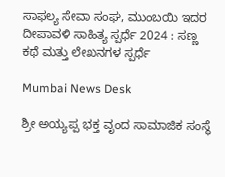ಸಾಫಲ್ಯ ಸೇವಾ ಸಂಘ, ಮುಂಬಯಿ ಇದರ ದೀಪಾವಳಿ ಸಾಹಿತ್ಯ ಸ್ಪರ್ಧೆ 2024 : ಸಣ್ಣ ಕಥೆ ಮತ್ತು ಲೇಖನಗಳ ಸ್ಪರ್ಧೆ

Mumbai News Desk

ಶ್ರೀ ಅಯ್ಯಪ್ಪ ಭಕ್ತ ವೃಂದ ಸಾಮಾಜಿಕ ಸಂಸ್ಥೆ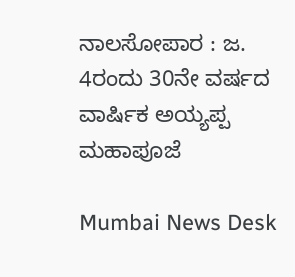ನಾಲಸೋಪಾರ : ಜ. 4ರಂದು 30ನೇ ವರ್ಷದ ವಾರ್ಷಿಕ ಅಯ್ಯಪ್ಪ ಮಹಾಪೂಜೆ

Mumbai News Desk